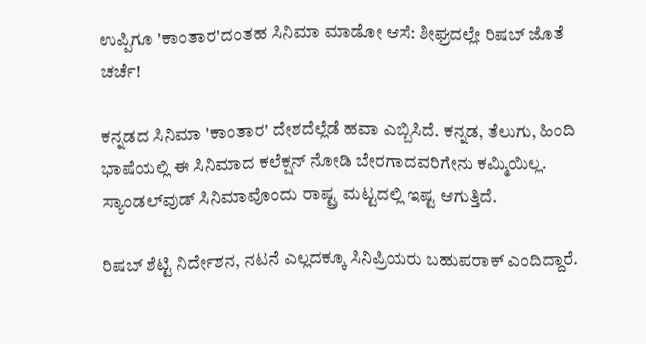ಉಪ್ಪಿಗೂ 'ಕಾಂತಾರ'ದಂತಹ ಸಿನಿಮಾ ಮಾಡೋ ಆಸೆ: ಶೀಘ್ರದಲ್ಲೇ ರಿಷಬ್ ಜೊತೆ ಚರ್ಚೆ!

ಕನ್ನಡದ ಸಿನಿಮಾ 'ಕಾಂತಾರ' ದೇಶದೆಲ್ಲೆಡೆ ಹವಾ ಎಬ್ಬಿಸಿದೆ. ಕನ್ನಡ, ತೆಲುಗು, ಹಿಂದಿ ಭಾಷೆಯಲ್ಲಿ ಈ ಸಿನಿಮಾದ ಕಲೆಕ್ಷನ್ ನೋಡಿ ಬೇರಗಾದವರಿಗೇನು ಕಮ್ಮಿಯಿಲ್ಲ. ಸ್ಯಾಂಡಲ್‌ವುಡ್ ಸಿನಿಮಾವೊಂದು ರಾಷ್ಟ್ರ ಮಟ್ಟದಲ್ಲಿ ಇಷ್ಟ ಆಗುತ್ತಿದೆ.

ರಿಷಬ್ ಶೆಟ್ಟಿ ನಿರ್ದೇಶನ, ನಟನೆ ಎಲ್ಲದಕ್ಕೂ ಸಿನಿಪ್ರಿಯರು ಬಹುಪರಾಕ್ ಎಂದಿದ್ದಾರೆ.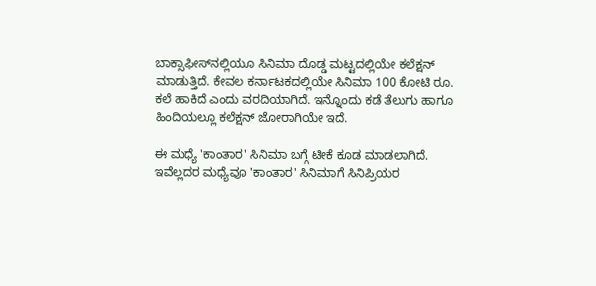ಬಾಕ್ಸಾಫೀಸ್‌ನಲ್ಲಿಯೂ ಸಿನಿಮಾ ದೊಡ್ಡ ಮಟ್ಟದಲ್ಲಿಯೇ ಕಲೆಕ್ಷನ್ ಮಾಡುತ್ತಿದೆ. ಕೇವಲ ಕರ್ನಾಟಕದಲ್ಲಿಯೇ ಸಿನಿಮಾ 100 ಕೋಟಿ ರೂ. ಕಲೆ ಹಾಕಿದೆ ಎಂದು ವರದಿಯಾಗಿದೆ. ಇನ್ನೊಂದು ಕಡೆ ತೆಲುಗು ಹಾಗೂ ಹಿಂದಿಯಲ್ಲೂ ಕಲೆಕ್ಷನ್ ಜೋರಾಗಿಯೇ ಇದೆ.

ಈ ಮಧ್ಯೆ 'ಕಾಂತಾರ' ಸಿನಿಮಾ ಬಗ್ಗೆ ಟೀಕೆ ಕೂಡ ಮಾಡಲಾಗಿದೆ. ಇವೆಲ್ಲದರ ಮಧ್ಯೆವೂ 'ಕಾಂತಾರ' ಸಿನಿಮಾಗೆ ಸಿನಿಪ್ರಿಯರ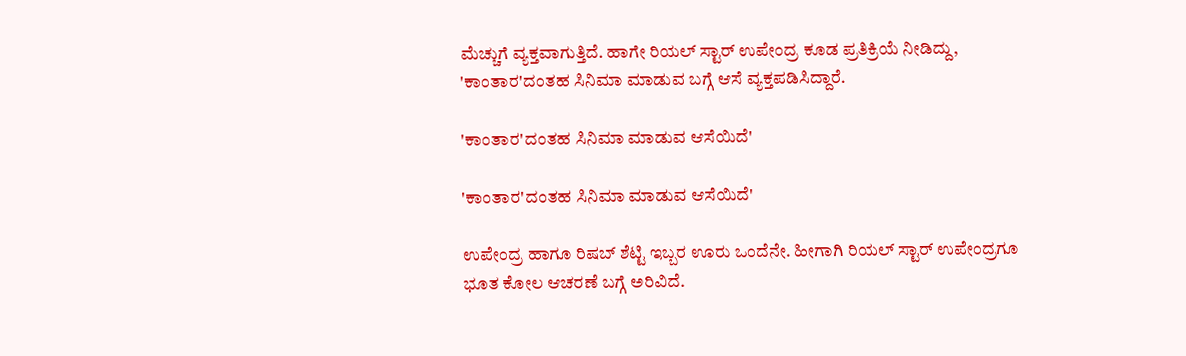ಮೆಚ್ಚುಗೆ ವ್ಯಕ್ತವಾಗುತ್ತಿದೆ. ಹಾಗೇ ರಿಯಲ್ ಸ್ಟಾರ್ ಉಪೇಂದ್ರ ಕೂಡ ಪ್ರತಿಕ್ರಿಯೆ ನೀಡಿದ್ದು, 'ಕಾಂತಾರ'ದಂತಹ ಸಿನಿಮಾ ಮಾಡುವ ಬಗ್ಗೆ ಆಸೆ ವ್ಯಕ್ತಪಡಿಸಿದ್ದಾರೆ.

'ಕಾಂತಾರ'ದಂತಹ ಸಿನಿಮಾ ಮಾಡುವ ಆಸೆಯಿದೆ'

'ಕಾಂತಾರ'ದಂತಹ ಸಿನಿಮಾ ಮಾಡುವ ಆಸೆಯಿದೆ'

ಉಪೇಂದ್ರ ಹಾಗೂ ರಿಷಬ್ ಶೆಟ್ಟಿ ಇಬ್ಬರ ಊರು ಒಂದೆನೇ. ಹೀಗಾಗಿ ರಿಯಲ್‌ ಸ್ಟಾರ್ ಉಪೇಂದ್ರಗೂ ಭೂತ ಕೋಲ ಆಚರಣೆ ಬಗ್ಗೆ ಅರಿವಿದೆ.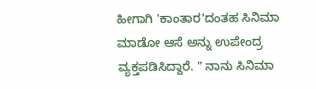ಹೀಗಾಗಿ 'ಕಾಂತಾರ'ದಂತಹ ಸಿನಿಮಾ ಮಾಡೋ ಆಸೆ ಅನ್ನು ಉಪೇಂದ್ರ ವ್ಯಕ್ತಪಡಿಸಿದ್ದಾರೆ. " ನಾನು ಸಿನಿಮಾ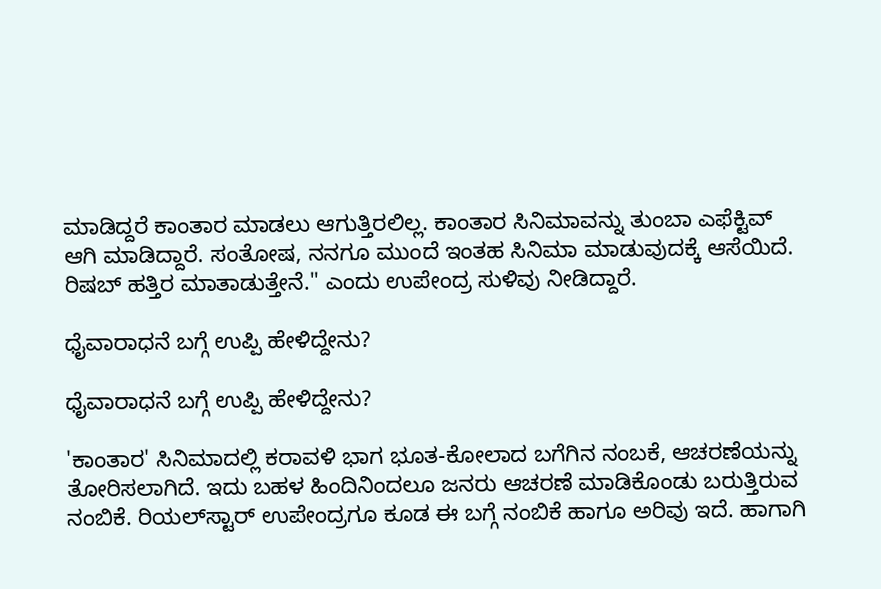ಮಾಡಿದ್ದರೆ ಕಾಂತಾರ ಮಾಡಲು ಆಗುತ್ತಿರಲಿಲ್ಲ. ಕಾಂತಾರ ಸಿನಿಮಾವನ್ನು ತುಂಬಾ ಎಫೆಕ್ಟಿವ್ ಆಗಿ ಮಾಡಿದ್ದಾರೆ. ಸಂತೋಷ, ನನಗೂ ಮುಂದೆ ಇಂತಹ ಸಿನಿಮಾ ಮಾಡುವುದಕ್ಕೆ ಆಸೆಯಿದೆ. ರಿಷಬ್ ಹತ್ತಿರ ಮಾತಾಡುತ್ತೇನೆ." ಎಂದು ಉಪೇಂದ್ರ ಸುಳಿವು ನೀಡಿದ್ದಾರೆ.

ಧೈವಾರಾಧನೆ ಬಗ್ಗೆ ಉಪ್ಪಿ ಹೇಳಿದ್ದೇನು?

ಧೈವಾರಾಧನೆ ಬಗ್ಗೆ ಉಪ್ಪಿ ಹೇಳಿದ್ದೇನು?

'ಕಾಂತಾರ' ಸಿನಿಮಾದಲ್ಲಿ ಕರಾವಳಿ ಭಾಗ ಭೂತ-ಕೋಲಾದ ಬಗೆಗಿನ ನಂಬಕೆ, ಆಚರಣೆಯನ್ನು ತೋರಿಸಲಾಗಿದೆ. ಇದು ಬಹಳ ಹಿಂದಿನಿಂದಲೂ ಜನರು ಆಚರಣೆ ಮಾಡಿಕೊಂಡು ಬರುತ್ತಿರುವ ನಂಬಿಕೆ. ರಿಯಲ್‌ಸ್ಟಾರ್‌ ಉಪೇಂದ್ರಗೂ ಕೂಡ ಈ ಬಗ್ಗೆ ನಂಬಿಕೆ ಹಾಗೂ ಅರಿವು ಇದೆ. ಹಾಗಾಗಿ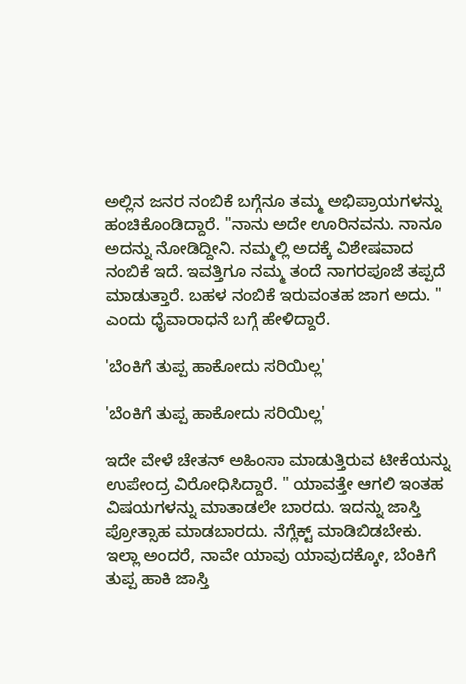ಅಲ್ಲಿನ ಜನರ ನಂಬಿಕೆ ಬಗ್ಗೆನೂ ತಮ್ಮ ಅಭಿಪ್ರಾಯಗಳನ್ನು ಹಂಚಿಕೊಂಡಿದ್ದಾರೆ. "ನಾನು ಅದೇ ಊರಿನವನು. ನಾನೂ ಅದನ್ನು ನೋಡಿದ್ದೀನಿ. ನಮ್ಮಲ್ಲಿ ಅದಕ್ಕೆ ವಿಶೇಷವಾದ ನಂಬಿಕೆ ಇದೆ. ಇವತ್ತಿಗೂ ನಮ್ಮ ತಂದೆ ನಾಗರಪೂಜೆ ತಪ್ಪದೆ ಮಾಡುತ್ತಾರೆ. ಬಹಳ ನಂಬಿಕೆ ಇರುವಂತಹ ಜಾಗ ಅದು. " ಎಂದು ಧೈವಾರಾಧನೆ ಬಗ್ಗೆ ಹೇಳಿದ್ದಾರೆ.

'ಬೆಂಕಿಗೆ ತುಪ್ಪ ಹಾಕೋದು ಸರಿಯಿಲ್ಲ'

'ಬೆಂಕಿಗೆ ತುಪ್ಪ ಹಾಕೋದು ಸರಿಯಿಲ್ಲ'

ಇದೇ ವೇಳೆ ಚೇತನ್ ಅಹಿಂಸಾ ಮಾಡುತ್ತಿರುವ ಟೀಕೆಯನ್ನು ಉಪೇಂದ್ರ ವಿರೋಧಿಸಿದ್ದಾರೆ. " ಯಾವತ್ತೇ ಆಗಲಿ ಇಂತಹ ವಿಷಯಗಳನ್ನು ಮಾತಾಡಲೇ ಬಾರದು. ಇದನ್ನು ಜಾಸ್ತಿ ಪ್ರೋತ್ಸಾಹ ಮಾಡಬಾರದು. ನೆಗ್ಲೆಕ್ಟ್ ಮಾಡಿಬಿಡಬೇಕು. ಇಲ್ಲಾ ಅಂದರೆ, ನಾವೇ ಯಾವು ಯಾವುದಕ್ಕೋ, ಬೆಂಕಿಗೆ ತುಪ್ಪ ಹಾಕಿ ಜಾಸ್ತಿ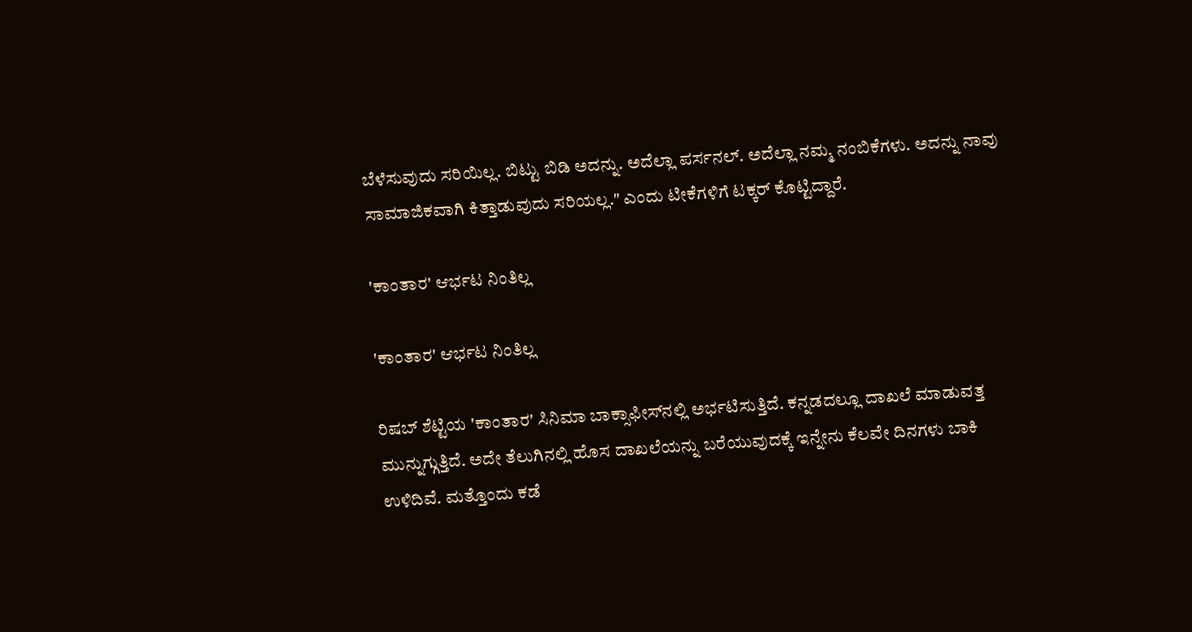ಬೆಳೆಸುವುದು ಸರಿಯಿಲ್ಲ. ಬಿಟ್ಟು ಬಿಡಿ ಅದನ್ನು. ಅದೆಲ್ಲಾ ಪರ್ಸನಲ್. ಅದೆಲ್ಲಾ ನಮ್ಮ ನಂಬಿಕೆಗಳು. ಅದನ್ನು ನಾವು ಸಾಮಾಜಿಕವಾಗಿ ಕಿತ್ತಾಡುವುದು ಸರಿಯಲ್ಲ." ಎಂದು ಟೀಕೆಗಳಿಗೆ ಟಕ್ಕರ್ ಕೊಟ್ಟಿದ್ದಾರೆ.

'ಕಾಂತಾರ' ಆರ್ಭಟ ನಿಂತಿಲ್ಲ

'ಕಾಂತಾರ' ಆರ್ಭಟ ನಿಂತಿಲ್ಲ

ರಿಷಬ್ ಶೆಟ್ಟಿಯ 'ಕಾಂತಾರ' ಸಿನಿಮಾ ಬಾಕ್ಸಾಫೀಸ್‌ನಲ್ಲಿ ಅರ್ಭಟಿಸುತ್ತಿದೆ. ಕನ್ನಡದಲ್ಲೂ ದಾಖಲೆ ಮಾಡುವತ್ತ ಮುನ್ನುಗ್ಗುತ್ತಿದೆ. ಅದೇ ತೆಲುಗಿನಲ್ಲಿ ಹೊಸ ದಾಖಲೆಯನ್ನು ಬರೆಯುವುದಕ್ಕೆ ಇನ್ನೇನು ಕೆಲವೇ ದಿನಗಳು ಬಾಕಿ ಉಳಿದಿವೆ. ಮತ್ತೊಂದು ಕಡೆ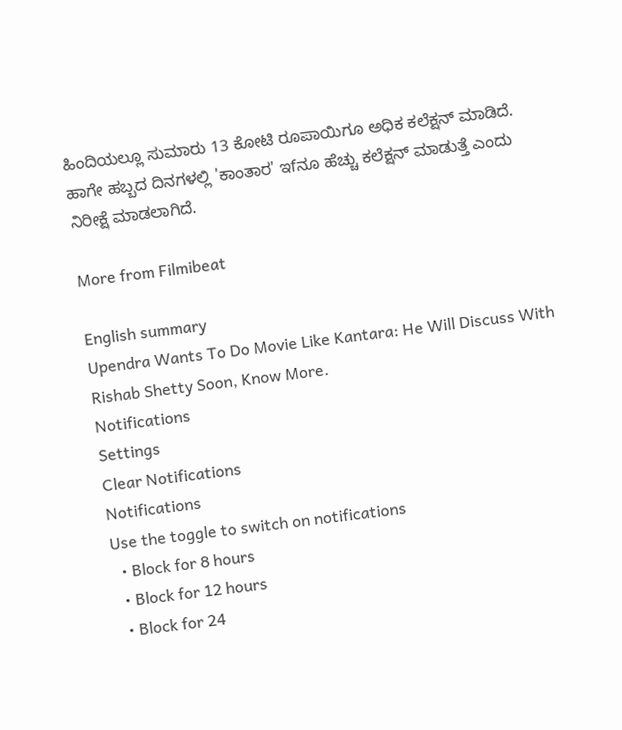ಹಿಂದಿಯಲ್ಲೂ ಸುಮಾರು 13 ಕೋಟಿ ರೂಪಾಯಿಗೂ ಅಧಿಕ ಕಲೆಕ್ಷನ್ ಮಾಡಿದೆ. ಹಾಗೇ ಹಬ್ಬದ ದಿನಗಳಲ್ಲಿ 'ಕಾಂತಾರ' ಇfನೂ ಹೆಚ್ಚು ಕಲೆಕ್ಷನ್ ಮಾಡುತ್ತೆ ಎಂದು ನಿರೀಕ್ಷೆ ಮಾಡಲಾಗಿದೆ.

More from Filmibeat

English summary
Upendra Wants To Do Movie Like Kantara: He Will Discuss With Rishab Shetty Soon, Know More.
Notifications
Settings
Clear Notifications
Notifications
Use the toggle to switch on notifications
  • Block for 8 hours
  • Block for 12 hours
  • Block for 24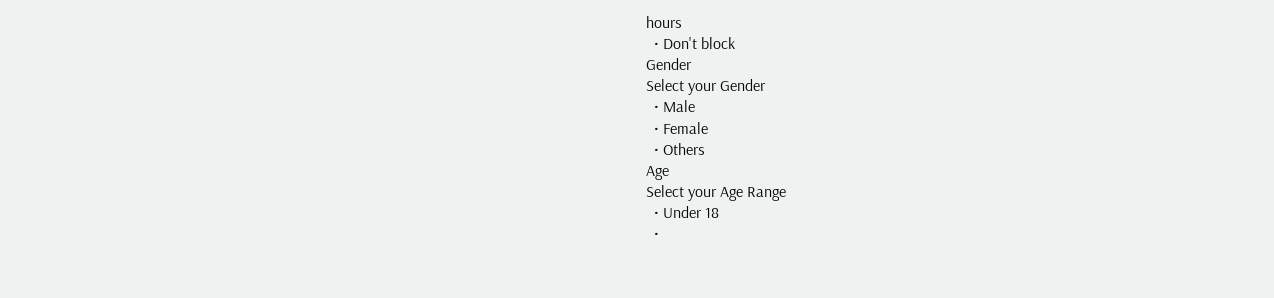hours
  • Don't block
Gender
Select your Gender
  • Male
  • Female
  • Others
Age
Select your Age Range
  • Under 18
  •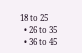18 to 25
  • 26 to 35
  • 36 to 45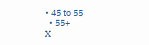• 45 to 55
  • 55+
X